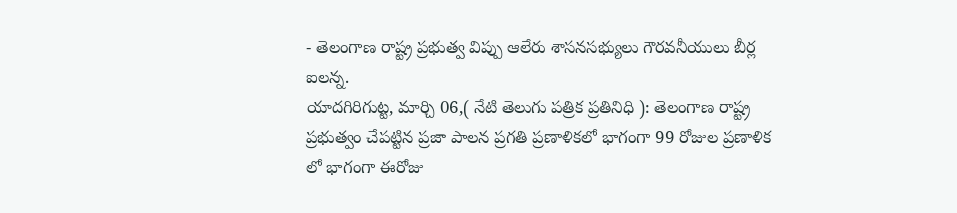- తెలంగాణ రాష్ట్ర ప్రభుత్వ విప్పు ఆలేరు శాసనసభ్యులు గౌరవనీయులు బీర్ల ఐలన్న.
యాదగిరిగుట్ట, మార్చి 06,( నేటి తెలుగు పత్రిక ప్రతినిధి ): తెలంగాణ రాష్ట్ర ప్రభుత్వం చేపట్టిన ప్రజా పాలన ప్రగతి ప్రణాళికలో భాగంగా 99 రోజుల ప్రణాళిక లో భాగంగా ఈరోజు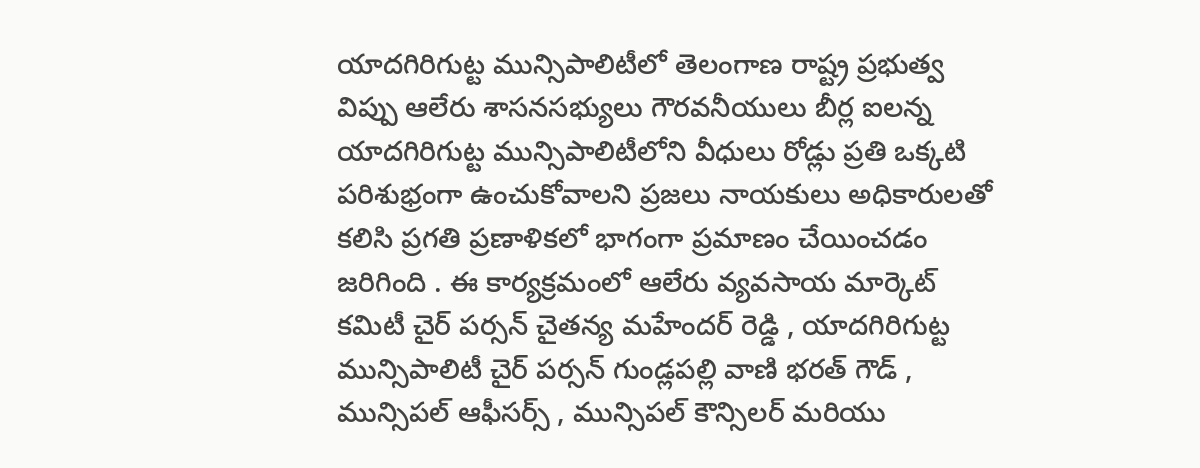యాదగిరిగుట్ట మున్సిపాలిటీలో తెలంగాణ రాష్ట్ర ప్రభుత్వ విప్పు ఆలేరు శాసనసభ్యులు గౌరవనీయులు బీర్ల ఐలన్న యాదగిరిగుట్ట మున్సిపాలిటీలోని వీధులు రోడ్లు ప్రతి ఒక్కటి పరిశుభ్రంగా ఉంచుకోవాలని ప్రజలు నాయకులు అధికారులతో కలిసి ప్రగతి ప్రణాళికలో భాగంగా ప్రమాణం చేయించడం జరిగింది . ఈ కార్యక్రమంలో ఆలేరు వ్యవసాయ మార్కెట్ కమిటీ చైర్ పర్సన్ చైతన్య మహేందర్ రెడ్డి , యాదగిరిగుట్ట మున్సిపాలిటీ చైర్ పర్సన్ గుండ్లపల్లి వాణి భరత్ గౌడ్ , మున్సిపల్ ఆఫీసర్స్ , మున్సిపల్ కౌన్సిలర్ మరియు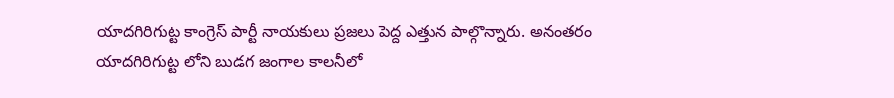యాదగిరిగుట్ట కాంగ్రెస్ పార్టీ నాయకులు ప్రజలు పెద్ద ఎత్తున పాల్గొన్నారు. అనంతరం యాదగిరిగుట్ట లోని బుడగ జంగాల కాలనీలో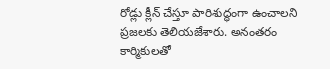రోడ్లు క్లీన్ చేస్తూ పారిశుద్ధంగా ఉంచాలని ప్రజలకు తెలియజేశారు. అనంతరం కార్మికులతో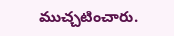ముచ్చటించారు.